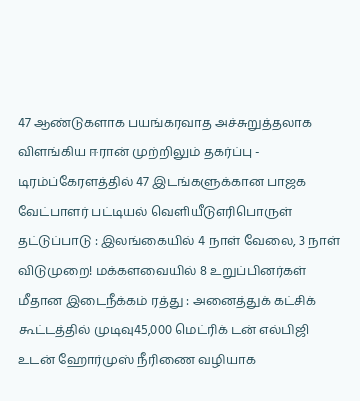47 ஆண்டுகளாக பயங்கரவாத அச்சுறுத்தலாக விளங்கிய ஈரான் முற்றிலும் தகர்ப்பு - டிரம்ப்கேரளத்தில் 47 இடங்களுக்கான பாஜக வேட்பாளர் பட்டியல் வெளியீடுஎரிபொருள் தட்டுப்பாடு : இலங்கையில் 4 நாள் வேலை, 3 நாள் விடுமுறை! மக்களவையில் 8 உறுப்பினர்கள் மீதான இடைநீக்கம் ரத்து : அனைத்துக் கட்சிக் கூட்டத்தில் முடிவு45,000 மெட்ரிக் டன் எல்பிஜி உடன் ஹோர்முஸ் நீரிணை வழியாக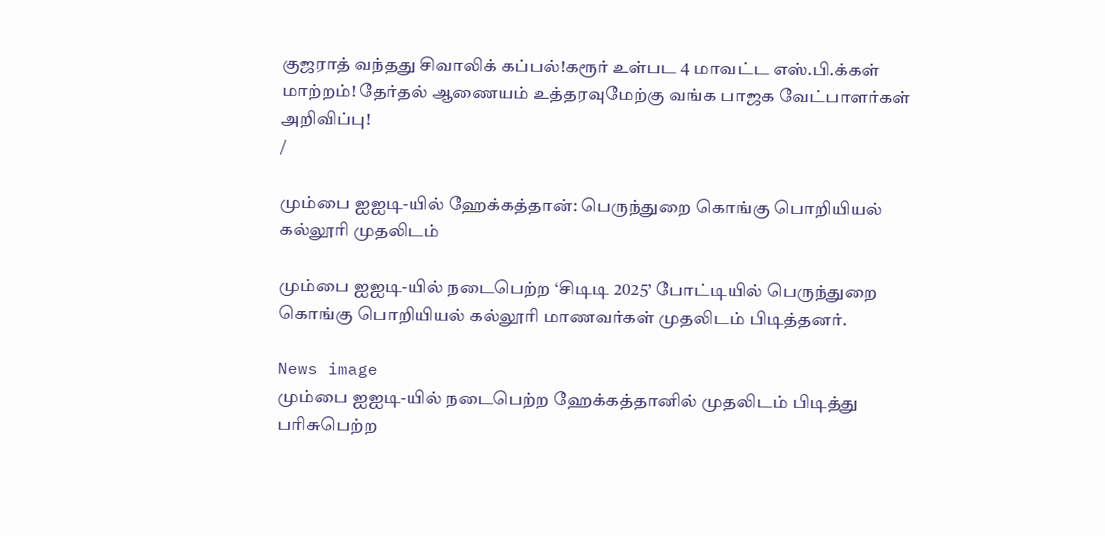குஜராத் வந்தது சிவாலிக் கப்பல்!கரூர் உள்பட 4 மாவட்ட எஸ்.பி.க்கள் மாற்றம்! தேர்தல் ஆணையம் உத்தரவுமேற்கு வங்க பாஜக வேட்பாளர்கள் அறிவிப்பு!
/

மும்பை ஐஐடி-யில் ஹேக்கத்தான்: பெருந்துறை கொங்கு பொறியியல் கல்லூரி முதலிடம்

மும்பை ஐஐடி-யில் நடைபெற்ற ‘சிடிடி 2025’ போட்டியில் பெருந்துறை கொங்கு பொறியியல் கல்லூரி மாணவர்கள் முதலிடம் பிடித்தனர்.

News image
மும்பை ஐஐடி-யில் நடைபெற்ற ஹேக்கத்தானில் முதலிடம் பிடித்து பரிசுபெற்ற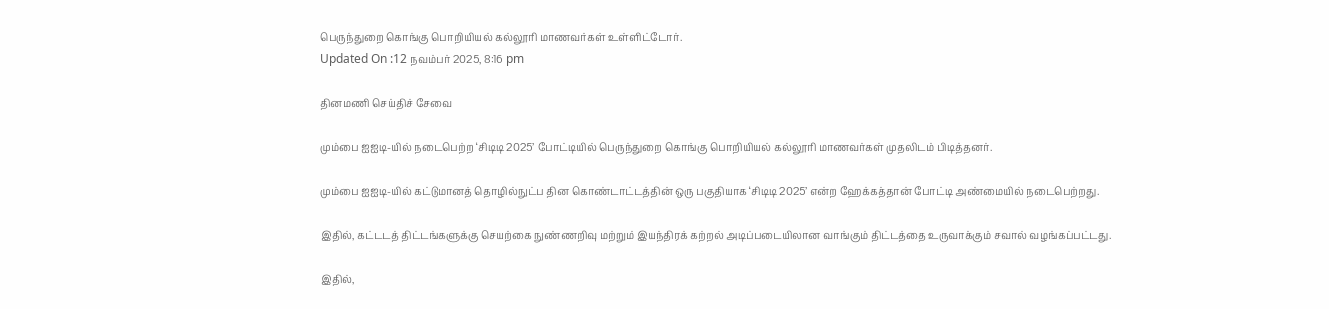பெருந்துறை கொங்கு பொறியியல் கல்லூரி மாணவர்கள் உள்ளிட்டோர்.
Updated On :12 நவம்பர் 2025, 8:16 pm

தினமணி செய்திச் சேவை

மும்பை ஐஐடி-யில் நடைபெற்ற ‘சிடிடி 2025’ போட்டியில் பெருந்துறை கொங்கு பொறியியல் கல்லூரி மாணவர்கள் முதலிடம் பிடித்தனர்.

மும்பை ஐஐடி-யில் கட்டுமானத் தொழில்நுட்ப தின கொண்டாட்டத்தின் ஒரு பகுதியாக ‘சிடிடி 2025’ என்ற ஹேக்கத்தான் போட்டி அண்மையில் நடைபெற்றது.

இதில், கட்டடத் திட்டங்களுக்கு செயற்கை நுண்ணறிவு மற்றும் இயந்திரக் கற்றல் அடிப்படையிலான வாங்கும் திட்டத்தை உருவாக்கும் சவால் வழங்கப்பட்டது.

இதில்,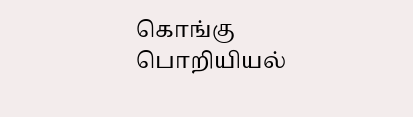கொங்கு பொறியியல்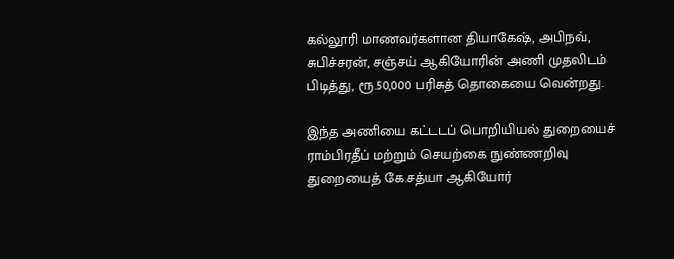கல்லூரி மாணவர்களான தியாகேஷ், அபிநவ், சுபிச்சரன், சஞ்சய் ஆகியோரின் அணி முதலிடம் பிடித்து, ரூ.50,000 பரிசுத் தொகையை வென்றது.

இந்த அணியை கட்டடப் பொறியியல் துறையைச் ராம்பிரதீப் மற்றும் செயற்கை நுண்ணறிவு துறையைத் கே.சத்யா ஆகியோர்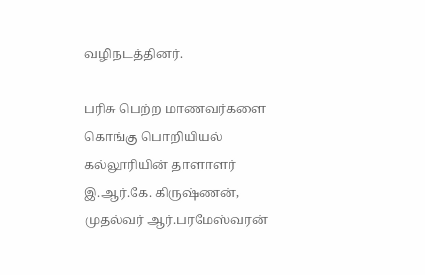வழிநடத்தினர்.

பரிசு பெற்ற மாணவர்களை கொங்கு பொறியியல் கல்லூரியின் தாளாளர் இ.ஆர்.கே. கிருஷ்ணன், முதல்வர் ஆர்.பரமேஸ்வரன்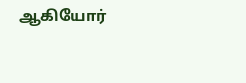ஆகியோர்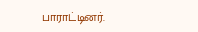பாராட்டினர்.